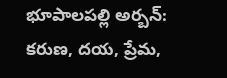భూపాలపల్లి అర్బన్: కరుణ, దయ, ప్రేమ,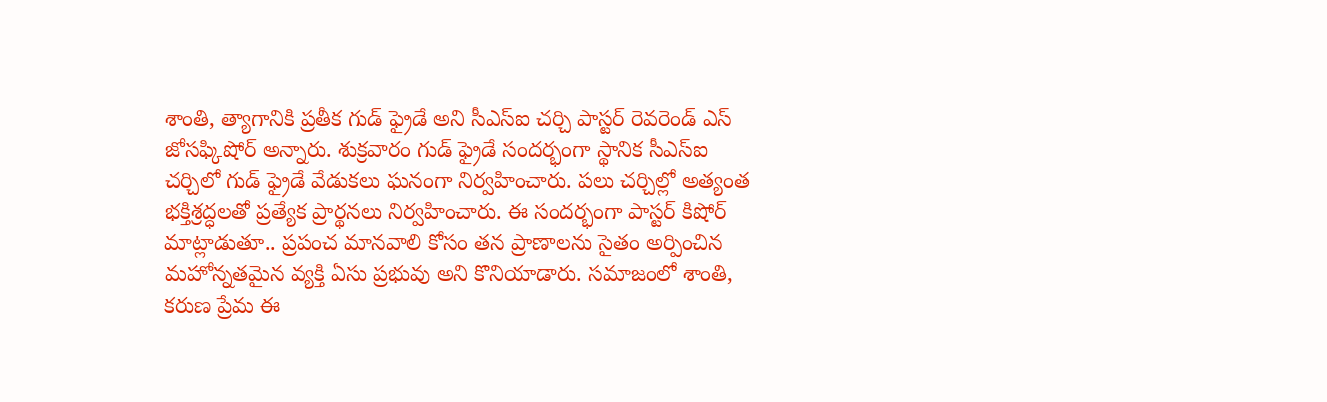శాంతి, త్యాగానికి ప్రతీక గుడ్ ఫ్రైడే అని సీఎస్ఐ చర్చి పాస్టర్ రెవరెండ్ ఎస్ జోసఫ్కిషోర్ అన్నారు. శుక్రవారం గుడ్ ఫ్రైడే సందర్భంగా స్థానిక సీఎస్ఐ చర్చిలో గుడ్ ఫ్రైడే వేడుకలు ఘనంగా నిర్వహించారు. పలు చర్చిల్లో అత్యంత భక్తిశ్రద్ధలతో ప్రత్యేక ప్రార్థనలు నిర్వహించారు. ఈ సందర్భంగా పాస్టర్ కిషోర్ మాట్లాడుతూ.. ప్రపంచ మానవాలి కోసం తన ప్రాణాలను సైతం అర్పించిన మహోన్నతమైన వ్యక్తి ఏసు ప్రభువు అని కొనియాడారు. సమాజంలో శాంతి, కరుణ ప్రేమ ఈ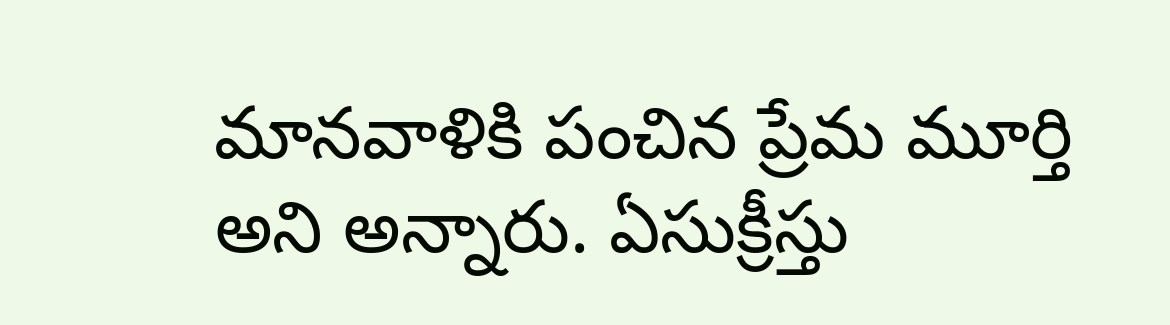మానవాళికి పంచిన ప్రేమ మూర్తి అని అన్నారు. ఏసుక్రీస్తు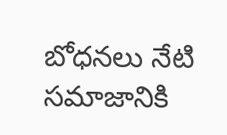బోధనలు నేటి సమాజానికి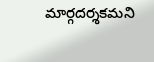మార్గదర్శకమని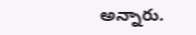అన్నారు.